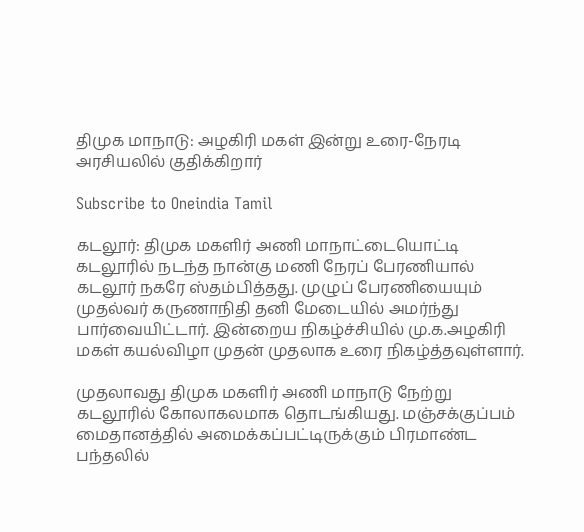திமுக மாநாடு: அழகிரி மகள் இன்று உரை-நேரடி அரசியலில் குதிக்கிறார்

Subscribe to Oneindia Tamil

கடலூர்: திமுக மகளிர் அணி மாநாட்டையொட்டி கடலூரில் நடந்த நான்கு மணி நேரப் பேரணியால் கடலூர் நகரே ஸ்தம்பித்தது. முழுப் பேரணியையும் முதல்வர் கருணாநிதி தனி மேடையில் அமர்ந்து பார்வையிட்டார். இன்றைய நிகழ்ச்சியில் மு.க.அழகிரி மகள் கயல்விழா முதன் முதலாக உரை நிகழ்த்தவுள்ளார்.

முதலாவது திமுக மகளிர் அணி மாநாடு நேற்று கடலூரில் கோலாகலமாக தொடங்கியது. மஞ்சக்குப்பம் மைதானத்தில் அமைக்கப்பட்டிருக்கும் பிரமாண்ட பந்தலில்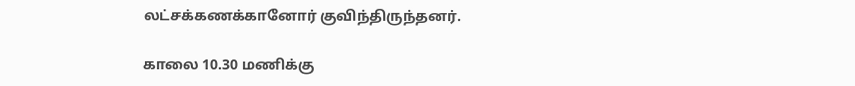லட்சக்கணக்கானோர் குவிந்திருந்தனர்.

காலை 10.30 மணிக்கு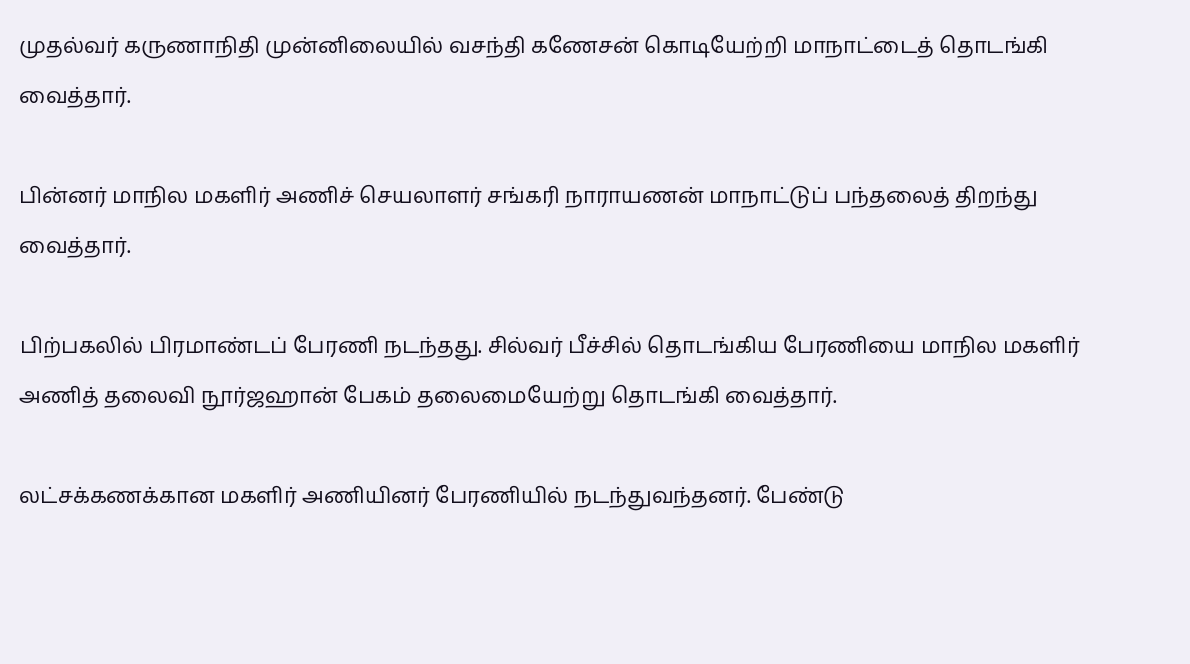முதல்வர் கருணாநிதி முன்னிலையில் வசந்தி கணேசன் கொடியேற்றி மாநாட்டைத் தொடங்கி வைத்தார்.

பின்னர் மாநில மகளிர் அணிச் செயலாளர் சங்கரி நாராயணன் மாநாட்டுப் பந்தலைத் திறந்து வைத்தார்.

பிற்பகலில் பிரமாண்டப் பேரணி நடந்தது. சில்வர் பீச்சில் தொடங்கிய பேரணியை மாநில மகளிர் அணித் தலைவி நூர்ஜஹான் பேகம் தலைமையேற்று தொடங்கி வைத்தார்.

லட்சக்கணக்கான மகளிர் அணியினர் பேரணியில் நடந்துவந்தனர். பேண்டு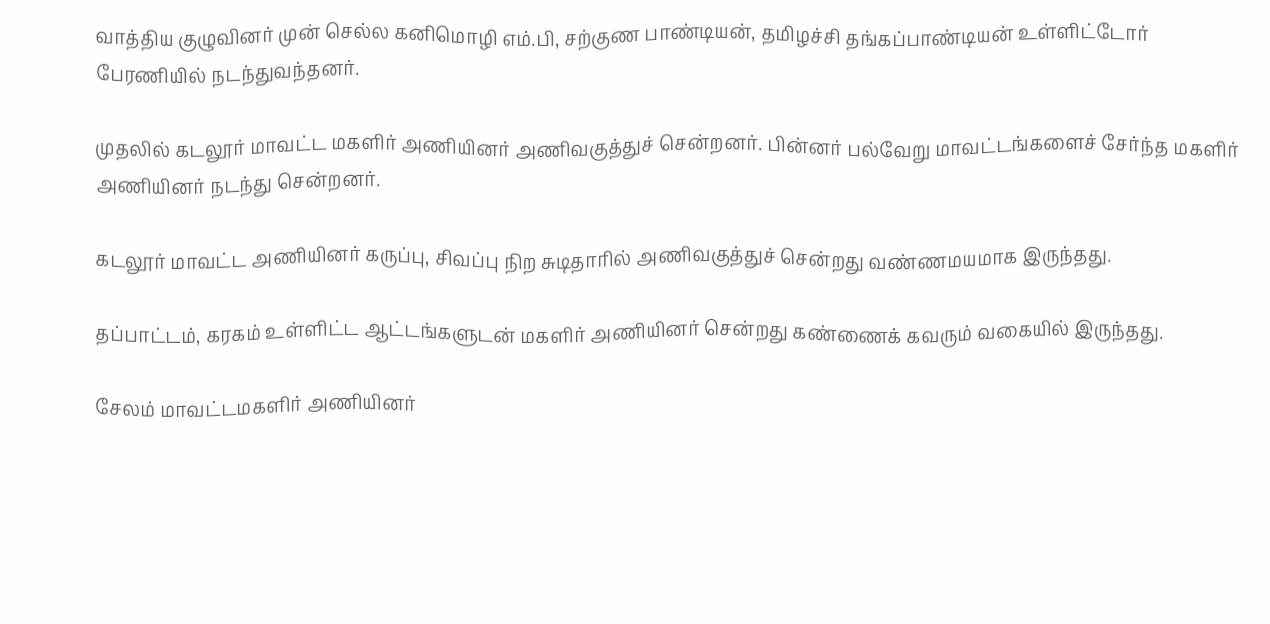வாத்திய குழுவினர் முன் செல்ல கனிமொழி எம்.பி, சற்குண பாண்டியன், தமிழச்சி தங்கப்பாண்டியன் உள்ளிட்டோர் பேரணியில் நடந்துவந்தனர்.

முதலில் கடலூர் மாவட்ட மகளிர் அணியினர் அணிவகுத்துச் சென்றனர். பின்னர் பல்வேறு மாவட்டங்களைச் சேர்ந்த மகளிர் அணியினர் நடந்து சென்றனர்.

கடலூர் மாவட்ட அணியினர் கருப்பு, சிவப்பு நிற சுடிதாரில் அணிவகுத்துச் சென்றது வண்ணமயமாக இருந்தது.

தப்பாட்டம், கரகம் உள்ளிட்ட ஆட்டங்களுடன் மகளிர் அணியினர் சென்றது கண்ணைக் கவரும் வகையில் இருந்தது.

சேலம் மாவட்டமகளிர் அணியினர்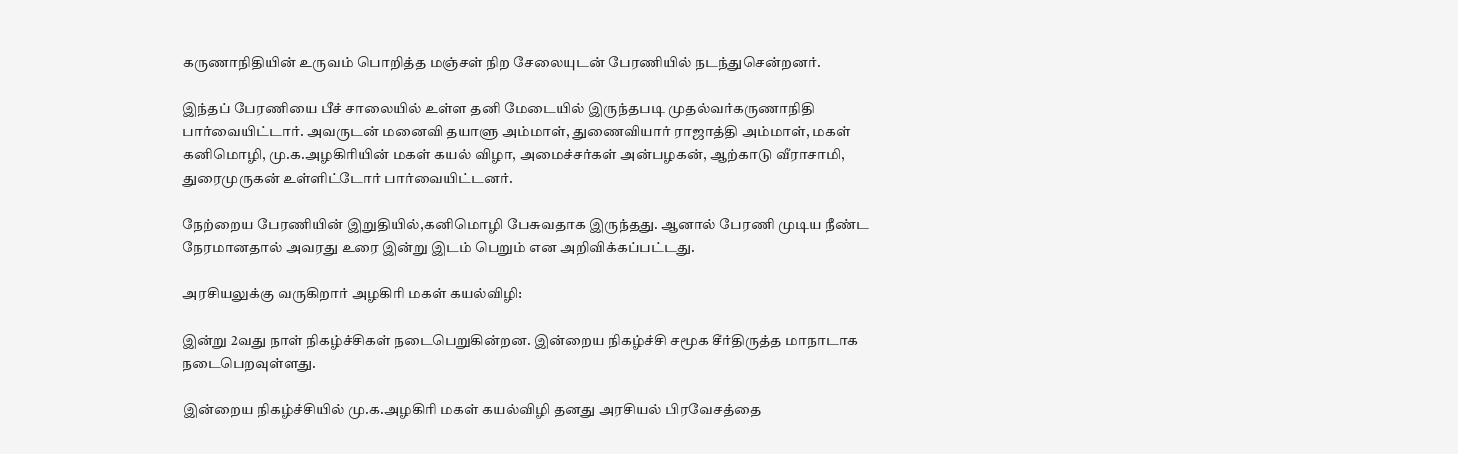கருணாநிதியின் உருவம் பொறித்த மஞ்சள் நிற சேலையுடன் பேரணியில் நடந்துசென்றனர்.

இந்தப் பேரணியை பீச் சாலையில் உள்ள தனி மேடையில் இருந்தபடி முதல்வர்கருணாநிதி பார்வையிட்டார். அவருடன் மனைவி தயாளு அம்மாள், துணைவியார் ராஜாத்தி அம்மாள், மகள் கனிமொழி, மு.க.அழகிரியின் மகள் கயல் விழா, அமைச்சர்கள் அன்பழகன், ஆற்காடு வீராசாமி, துரைமுருகன் உள்ளிட்டோர் பார்வையிட்டனர்.

நேற்றைய பேரணியின் இறுதியில்,கனிமொழி பேசுவதாக இருந்தது. ஆனால் பேரணி முடிய நீண்ட நேரமானதால் அவரது உரை இன்று இடம் பெறும் என அறிவிக்கப்பட்டது.

அரசியலுக்கு வருகிறார் அழகிரி மகள் கயல்விழி:

இன்று 2வது நாள் நிகழ்ச்சிகள் நடைபெறுகின்றன. இன்றைய நிகழ்ச்சி சமூக சீர்திருத்த மாநாடாக நடைபெறவுள்ளது.

இன்றைய நிகழ்ச்சியில் மு.க.அழகிரி மகள் கயல்விழி தனது அரசியல் பிரவேசத்தை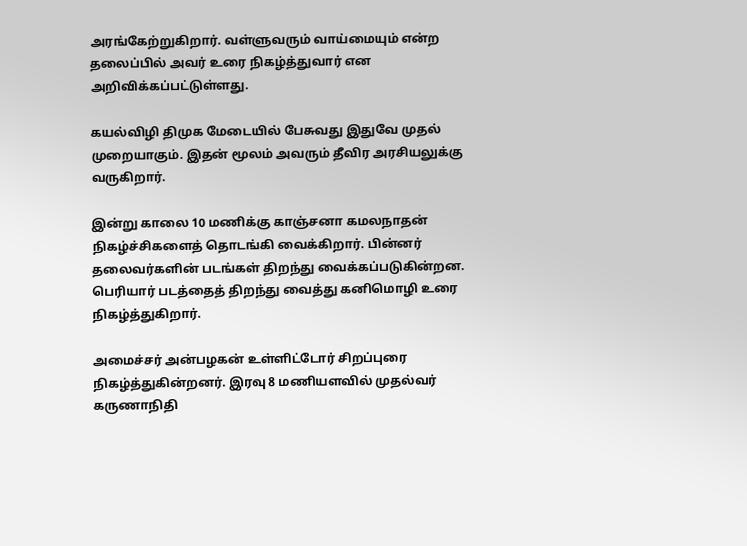அரங்கேற்றுகிறார். வள்ளுவரும் வாய்மையும் என்ற தலைப்பில் அவர் உரை நிகழ்த்துவார் என அறிவிக்கப்பட்டுள்ளது.

கயல்விழி திமுக மேடையில் பேசுவது இதுவே முதல் முறையாகும். இதன் மூலம் அவரும் தீவிர அரசியலுக்கு வருகிறார்.

இன்று காலை 10 மணிக்கு காஞ்சனா கமலநாதன் நிகழ்ச்சிகளைத் தொடங்கி வைக்கிறார். பின்னர் தலைவர்களின் படங்கள் திறந்து வைக்கப்படுகின்றன. பெரியார் படத்தைத் திறந்து வைத்து கனிமொழி உரை நிகழ்த்துகிறார்.

அமைச்சர் அன்பழகன் உள்ளிட்டோர் சிறப்புரை நிகழ்த்துகின்றனர். இரவு 8 மணியளவில் முதல்வர் கருணாநிதி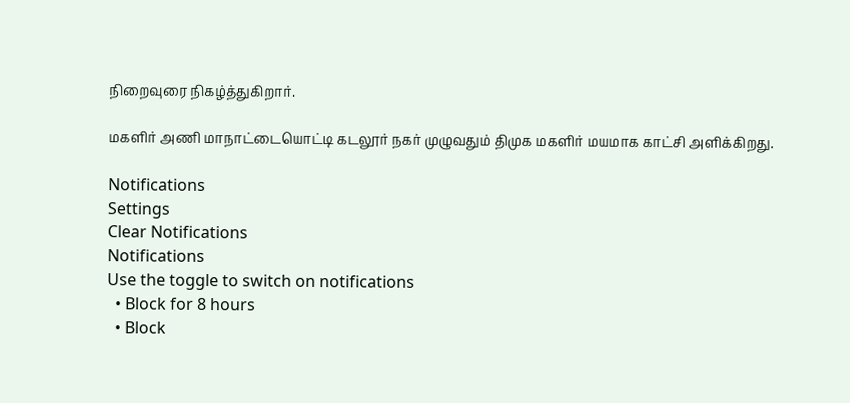நிறைவுரை நிகழ்த்துகிறார்.

மகளிர் அணி மாநாட்டையொட்டி கடலூர் நகர் முழுவதும் திமுக மகளிர் மயமாக காட்சி அளிக்கிறது.

Notifications
Settings
Clear Notifications
Notifications
Use the toggle to switch on notifications
  • Block for 8 hours
  • Block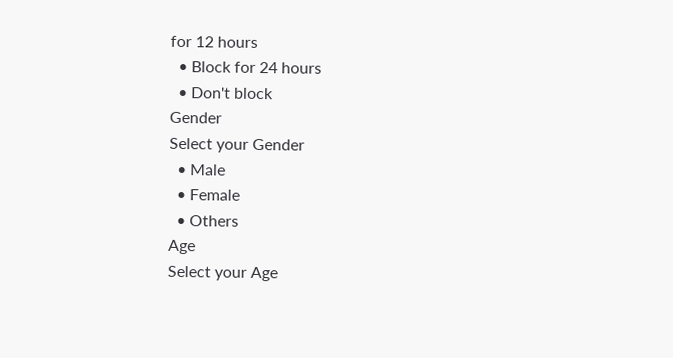for 12 hours
  • Block for 24 hours
  • Don't block
Gender
Select your Gender
  • Male
  • Female
  • Others
Age
Select your Age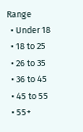Range
  • Under 18
  • 18 to 25
  • 26 to 35
  • 36 to 45
  • 45 to 55
  • 55+